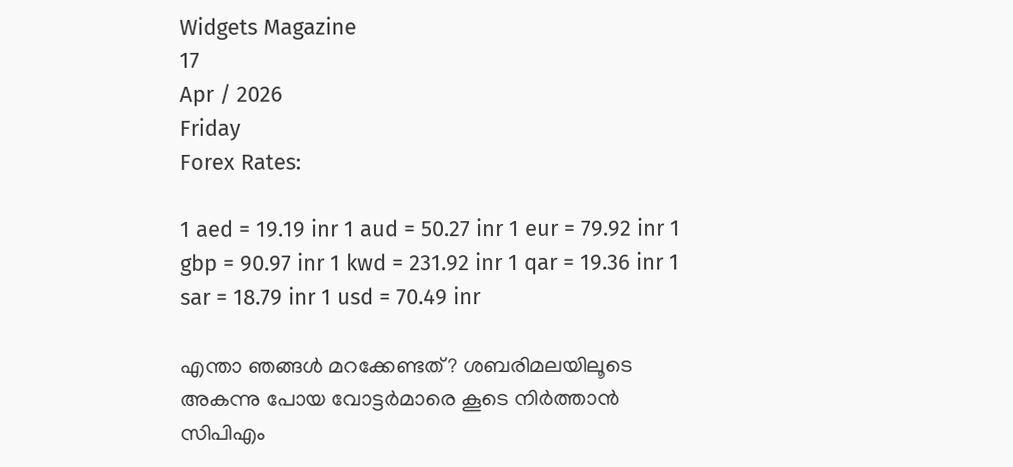Widgets Magazine
17
Apr / 2026
Friday
Forex Rates:

1 aed = 19.19 inr 1 aud = 50.27 inr 1 eur = 79.92 inr 1 gbp = 90.97 inr 1 kwd = 231.92 inr 1 qar = 19.36 inr 1 sar = 18.79 inr 1 usd = 70.49 inr

എന്താ ഞങ്ങള്‍ മറക്കേണ്ടത്? ശബരിമലയിലൂടെ അകന്നു പോയ വോട്ടര്‍മാരെ കൂടെ നിര്‍ത്താന്‍ സിപിഎം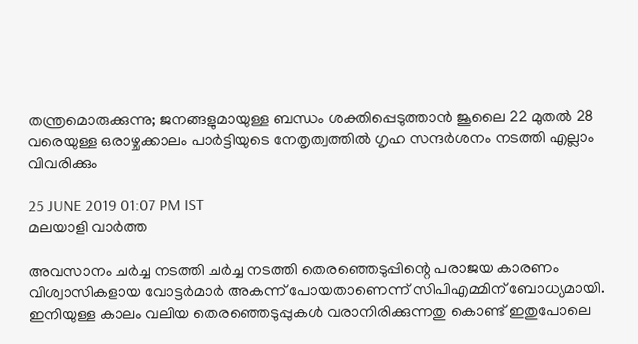തന്ത്രമൊരുക്കുന്നു; ജനങ്ങളുമായുള്ള ബന്ധം ശക്തിപ്പെടുത്താന്‍ ജൂലൈ 22 മുതല്‍ 28 വരെയുള്ള ഒരാഴ്ചക്കാലം പാര്‍ട്ടിയുടെ നേതൃത്വത്തില്‍ ഗൃഹ സന്ദര്‍ശനം നടത്തി എല്ലാം വിവരിക്കും

25 JUNE 2019 01:07 PM IST
മലയാളി വാര്‍ത്ത

അവസാനം ചര്‍ച്ച നടത്തി ചര്‍ച്ച നടത്തി തെരഞ്ഞെടുപ്പിന്റെ പരാജയ കാരണം വിശ്വാസികളായ വോട്ടര്‍മാര്‍ അകന്ന് പോയതാണെന്ന് സിപിഎമ്മിന് ബോധ്യമായി. ഇനിയുള്ള കാലം വലിയ തെരഞ്ഞെടുപ്പുകള്‍ വരാനിരിക്കുന്നതു കൊണ്ട് ഇതുപോലെ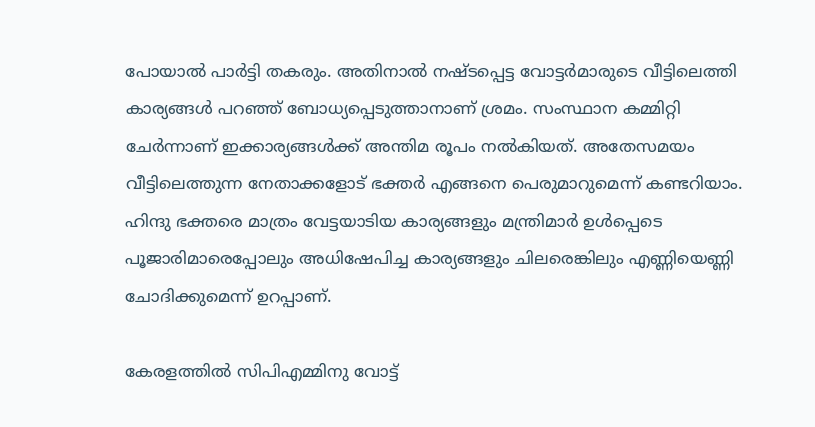പോയാല്‍ പാര്‍ട്ടി തകരും. അതിനാല്‍ നഷ്ടപ്പെട്ട വോട്ടര്‍മാരുടെ വീട്ടിലെത്തി കാര്യങ്ങള്‍ പറഞ്ഞ് ബോധ്യപ്പെടുത്താനാണ് ശ്രമം. സംസ്ഥാന കമ്മിറ്റി ചേര്‍ന്നാണ് ഇക്കാര്യങ്ങള്‍ക്ക് അന്തിമ രൂപം നല്‍കിയത്. അതേസമയം വീട്ടിലെത്തുന്ന നേതാക്കളോട് ഭക്തര്‍ എങ്ങനെ പെരുമാറുമെന്ന് കണ്ടറിയാം. ഹിന്ദു ഭക്തരെ മാത്രം വേട്ടയാടിയ കാര്യങ്ങളും മന്ത്രിമാര്‍ ഉള്‍പ്പെടെ പൂജാരിമാരെപ്പോലും അധിഷേപിച്ച കാര്യങ്ങളും ചിലരെങ്കിലും എണ്ണിയെണ്ണി ചോദിക്കുമെന്ന് ഉറപ്പാണ്.

കേരളത്തില്‍ സിപിഎമ്മിനു വോട്ട്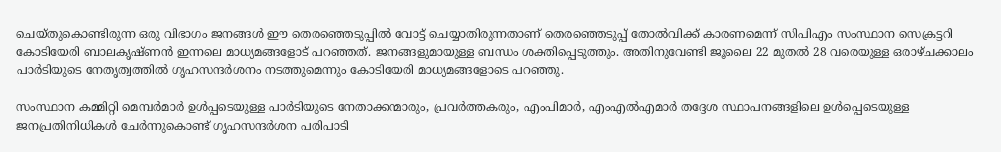ചെയ്തുകൊണ്ടിരുന്ന ഒരു വിഭാഗം ജനങ്ങള്‍ ഈ തെരഞ്ഞെടുപ്പില്‍ വോട്ട് ചെയ്യാതിരുന്നതാണ് തെരഞ്ഞെടുപ്പ് തോല്‍വിക്ക് കാരണമെന്ന് സിപിഎം സംസ്ഥാന സെക്രട്ടറി കോടിയേരി ബാലകൃഷ്ണന്‍ ഇന്നലെ മാധ്യമങ്ങളോട് പറഞ്ഞത്. ജനങ്ങളുമായുള്ള ബന്ധം ശക്തിപ്പെടുത്തും. അതിനുവേണ്ടി ജൂലൈ 22 മുതല്‍ 28 വരെയുള്ള ഒരാഴ്ചക്കാലം പാര്‍ടിയുടെ നേതൃത്വത്തില്‍ ഗൃഹസന്ദര്‍ശനം നടത്തുമെന്നും കോടിയേരി മാധ്യമങ്ങളോടെ പറഞ്ഞു.

സംസ്ഥാന കമ്മിറ്റി മെമ്പര്‍മാര്‍ ഉള്‍പ്പടെയുള്ള പാര്‍ടിയുടെ നേതാക്കന്മാരും, പ്രവര്‍ത്തകരും, എംപിമാര്‍, എംഎല്‍എമാര്‍ തദ്ദേശ സ്ഥാപനങ്ങളിലെ ഉള്‍പ്പെടെയുള്ള ജനപ്രതിനിധികള്‍ ചേര്‍ന്നുകൊണ്ട് ഗൃഹസന്ദര്‍ശന പരിപാടി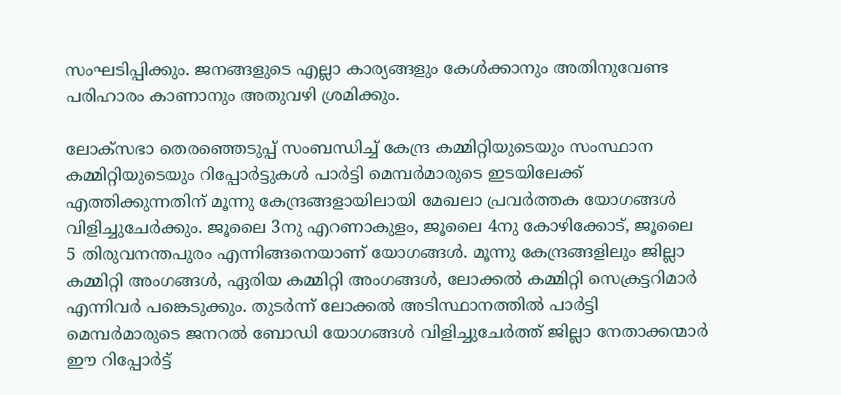സംഘടിപ്പിക്കും. ജനങ്ങളുടെ എല്ലാ കാര്യങ്ങളും കേള്‍ക്കാനും അതിനുവേണ്ട പരിഹാരം കാണാനും അതുവഴി ശ്രമിക്കും.

ലോക്‌സഭാ തെരഞ്ഞെടുപ്പ് സംബന്ധിച്ച് കേന്ദ്ര കമ്മിറ്റിയുടെയും സംസ്ഥാന കമ്മിറ്റിയുടെയും റിപ്പോര്‍ട്ടുകള്‍ പാര്‍ട്ടി മെമ്പര്‍മാരുടെ ഇടയിലേക്ക് എത്തിക്കുന്നതിന് മൂന്നു കേന്ദ്രങ്ങളായിലായി മേഖലാ പ്രവര്‍ത്തക യോഗങ്ങള്‍ വിളിച്ചുചേര്‍ക്കും. ജൂലൈ 3നു എറണാകുളം, ജൂലൈ 4നു കോഴിക്കോട്, ജൂലൈ 5 തിരുവനന്തപുരം എന്നിങ്ങനെയാണ് യോഗങ്ങള്‍. മൂന്നു കേന്ദ്രങ്ങളിലും ജില്ലാ കമ്മിറ്റി അംഗങ്ങള്‍, ഏരിയ കമ്മിറ്റി അംഗങ്ങള്‍, ലോക്കല്‍ കമ്മിറ്റി സെക്രട്ടറിമാര്‍ എന്നിവര്‍ പങ്കെടുക്കും. തുടര്‍ന്ന് ലോക്കല്‍ അടിസ്ഥാനത്തില്‍ പാര്‍ട്ടി മെമ്പര്‍മാരുടെ ജനറല്‍ ബോഡി യോഗങ്ങള്‍ വിളിച്ചുചേര്‍ത്ത് ജില്ലാ നേതാക്കന്മാര്‍ ഈ റിപ്പോര്‍ട്ട്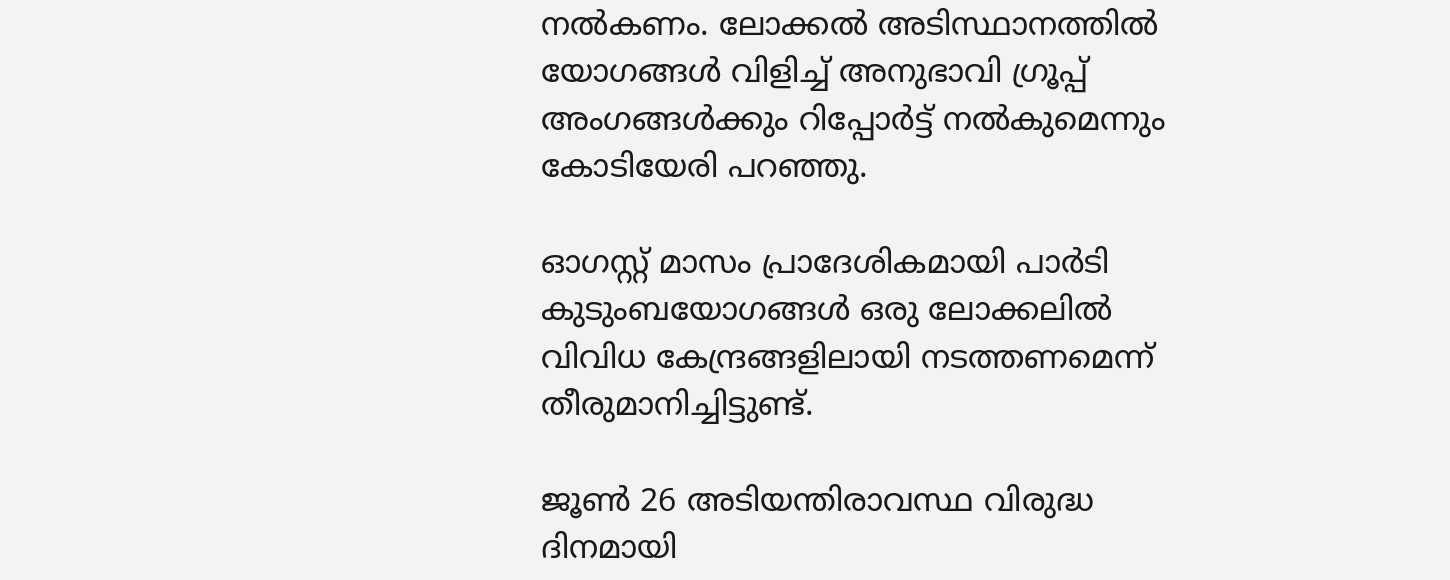നല്‍കണം. ലോക്കല്‍ അടിസ്ഥാനത്തില്‍ യോഗങ്ങള്‍ വിളിച്ച് അനുഭാവി ഗ്രൂപ്പ് അംഗങ്ങള്‍ക്കും റിപ്പോര്‍ട്ട് നല്‍കുമെന്നും കോടിയേരി പറഞ്ഞു.

ഓഗസ്റ്റ് മാസം പ്രാദേശികമായി പാര്‍ടി കുടുംബയോഗങ്ങള്‍ ഒരു ലോക്കലില്‍ വിവിധ കേന്ദ്രങ്ങളിലായി നടത്തണമെന്ന് തീരുമാനിച്ചിട്ടുണ്ട്.

ജൂണ്‍ 26 അടിയന്തിരാവസ്ഥ വിരുദ്ധ ദിനമായി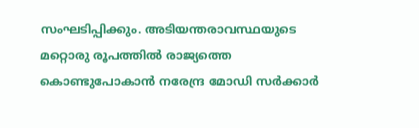സംഘടിപ്പിക്കും. അടിയന്തരാവസ്ഥയുടെ മറ്റൊരു രൂപത്തില്‍ രാജ്യത്തെ കൊണ്ടുപോകാന്‍ നരേന്ദ്ര മോഡി സര്‍ക്കാര്‍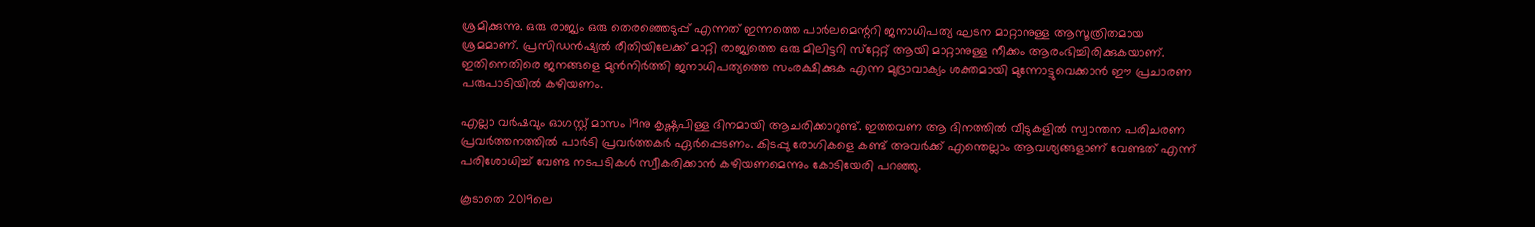ശ്രമിക്കുന്നു. ഒരു രാജ്യം ഒരു തെരഞ്ഞെടുപ്പ് എന്നത് ഇന്നത്തെ പാര്‍ലമെന്ററി ജനാധിപത്യ ഘടന മാറ്റാനുള്ള ആസൂത്രിതമായ ശ്രമമാണ്. പ്രസിഡന്‍ഷ്യല്‍ രീതിയിലേക്ക് മാറ്റി രാജ്യത്തെ ഒരു മിലിട്ടറി സ്‌റ്റേറ്റ് ആയി മാറ്റാനുള്ള നീക്കം ആരംഭിച്ചിരിക്കുകയാണ്. ഇതിനെതിരെ ജനങ്ങളെ മുന്‍നിര്‍ത്തി ജനാധിപത്യത്തെ സംരക്ഷിക്കുക എന്ന മുദ്രാവാക്യം ശക്തമായി മുന്നോട്ടുവെക്കാന്‍ ഈ പ്രചാരണ പരുപാടിയില്‍ കഴിയണം.

എല്ലാ വര്‍ഷവും ഓഗസ്റ്റ് മാസം 19നു കൃഷ്ണപിള്ള ദിനമായി ആചരിക്കാറുണ്ട്. ഇത്തവണ ആ ദിനത്തില്‍ വീടുകളില്‍ സ്വാന്തന പരിചരണ പ്രവര്‍ത്തനത്തില്‍ പാര്‍ടി പ്രവര്‍ത്തകര്‍ ഏര്‍പ്പെടണം. കിടപ്പു രോഗികളെ കണ്ട് അവര്‍ക്ക് എന്തെല്ലാം ആവശ്യങ്ങളാണ് വേണ്ടത് എന്ന് പരിശോധിച്ച് വേണ്ട നടപടികള്‍ സ്വീകരിക്കാന്‍ കഴിയണമെന്നും കോടിയേരി പറഞ്ഞു.

കൂടാതെ 2019ലെ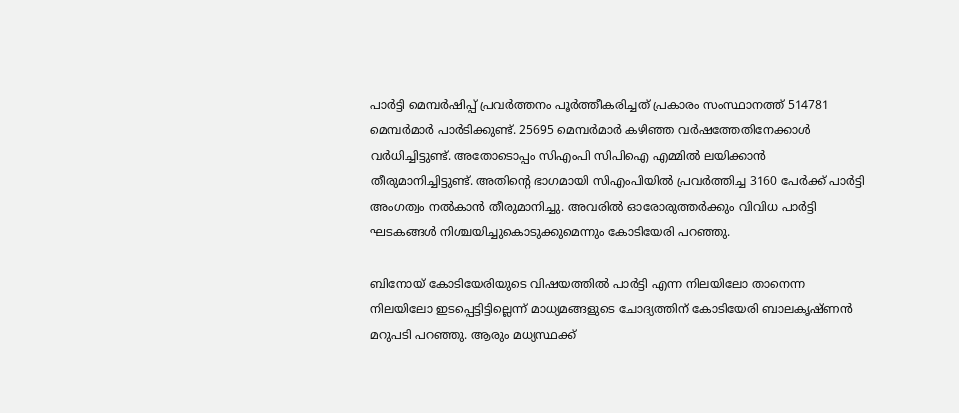പാര്‍ട്ടി മെമ്പര്‍ഷിപ്പ് പ്രവര്‍ത്തനം പൂര്‍ത്തീകരിച്ചത് പ്രകാരം സംസ്ഥാനത്ത് 514781 മെമ്പര്‍മാര്‍ പാര്‍ടിക്കുണ്ട്. 25695 മെമ്പര്‍മാര്‍ കഴിഞ്ഞ വര്‍ഷത്തേതിനേക്കാള്‍ വര്‍ധിച്ചിട്ടുണ്ട്. അതോടൊപ്പം സിഎംപി സിപിഐ എമ്മില്‍ ലയിക്കാന്‍ തീരുമാനിച്ചിട്ടുണ്ട്. അതിന്റെ ഭാഗമായി സിഎംപിയില്‍ പ്രവര്‍ത്തിച്ച 3160 പേര്‍ക്ക് പാര്‍ട്ടി അംഗത്വം നല്‍കാന്‍ തീരുമാനിച്ചു. അവരില്‍ ഓരോരുത്തര്‍ക്കും വിവിധ പാര്‍ട്ടി ഘടകങ്ങള്‍ നിശ്ചയിച്ചുകൊടുക്കുമെന്നും കോടിയേരി പറഞ്ഞു.

ബിനോയ് കോടിയേരിയുടെ വിഷയത്തില്‍ പാര്‍ട്ടി എന്ന നിലയിലോ താനെന്ന നിലയിലോ ഇടപ്പെട്ടിട്ടില്ലെന്ന് മാധ്യമങ്ങളുടെ ചോദ്യത്തിന് കോടിയേരി ബാലകൃഷ്ണന്‍ മറുപടി പറഞ്ഞു. ആരും മധ്യസ്ഥക്ക്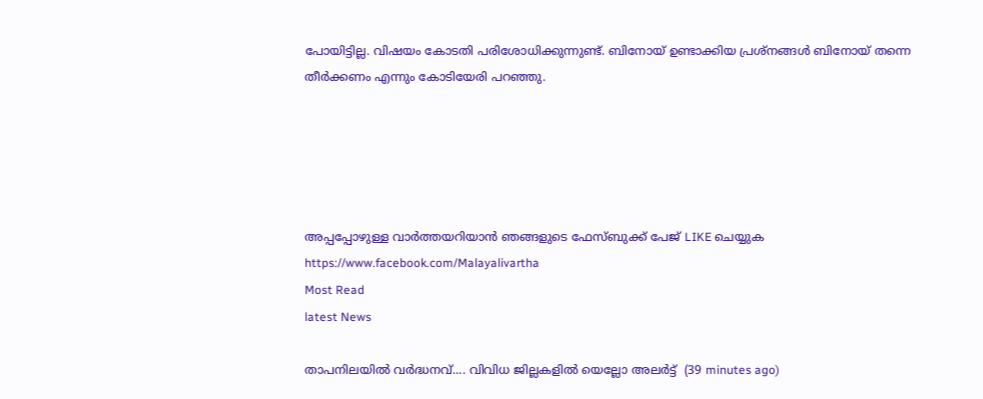പോയിട്ടില്ല. വിഷയം കോടതി പരിശോധിക്കുന്നുണ്ട്. ബിനോയ് ഉണ്ടാക്കിയ പ്രശ്‌നങ്ങള്‍ ബിനോയ് തന്നെ തീര്‍ക്കണം എന്നും കോടിയേരി പറഞ്ഞു.





അപ്പപ്പോഴുള്ള വാര്‍ത്തയറിയാന്‍ ഞങ്ങളുടെ ഫേസ്‌ബുക്ക്‌ പേജ് LIKE ചെയ്യുക
https://www.facebook.com/Malayalivartha
Most Read
latest News

താപനിലയിൽ വർദ്ധനവ്.... വിവിധ ജില്ലകളിൽ യെല്ലോ അലർട്ട്  (39 minutes ago)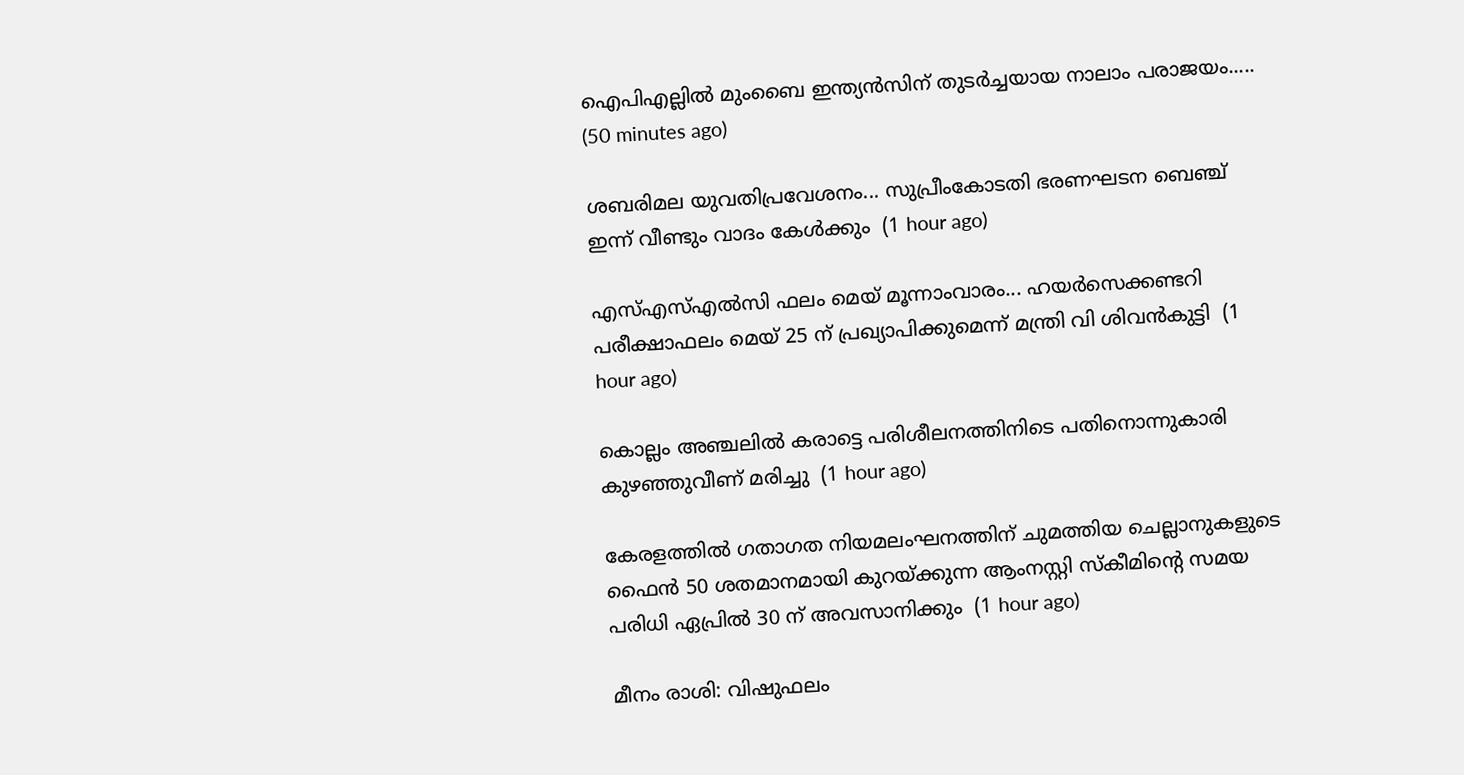ഐപിഎല്ലില്‍ മുംബൈ ഇന്ത്യന്‍സിന് തുടര്‍ച്ചയായ നാലാം പരാജയം.....  (50 minutes ago)

ശബരിമല യുവതിപ്രവേശനം... സുപ്രീംകോടതി ഭരണഘടന ബെഞ്ച് ഇന്ന് വീണ്ടും വാദം കേൾക്കും  (1 hour ago)

എസ്എസ്എൽസി ഫലം മെയ് മൂന്നാംവാരം... ഹയർസെക്കണ്ടറി പരീക്ഷാഫലം മെയ് 25 ന് പ്രഖ്യാപിക്കുമെന്ന് മന്ത്രി വി ശിവൻകുട്ടി  (1 hour ago)

കൊല്ലം അഞ്ചലിൽ കരാട്ടെ പരിശീലനത്തിനിടെ പതിനൊന്നുകാരി കുഴഞ്ഞുവീണ് മരിച്ചു  (1 hour ago)

കേരളത്തില്‍ ഗതാഗത നിയമലംഘനത്തിന് ചുമത്തിയ ചെല്ലാനുകളുടെ ഫൈന്‍ 50 ശതമാനമായി കുറയ്ക്കുന്ന ആംനസ്റ്റി സ്‌കീമിന്റെ സമയ പരിധി ഏപ്രില്‍ 30 ന് അവസാനിക്കും  (1 hour ago)

മീനം രാശി: വിഷുഫലം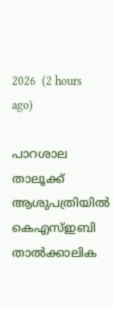2026  (2 hours ago)

പാറശാല താലൂക്ക് ആശുപത്രിയില്‍ കെഎസ്ഇബി താല്‍ക്കാലിക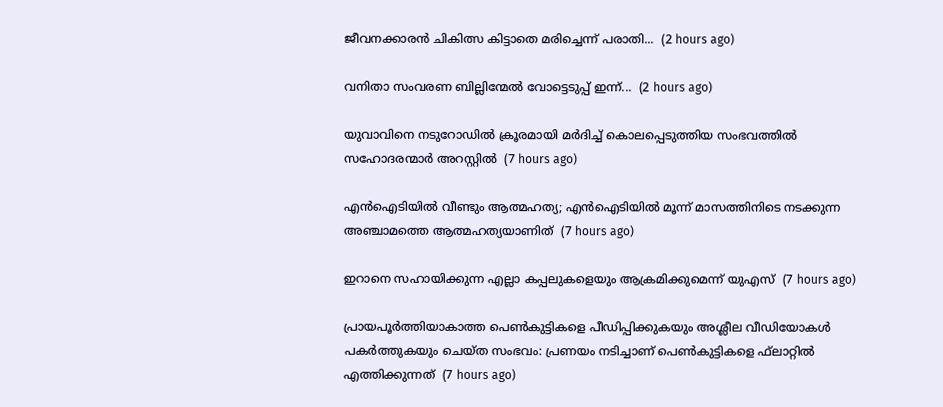ജീവനക്കാരന്‍ ചികിത്സ കിട്ടാതെ മരിച്ചെന്ന് പരാതി...  (2 hours ago)

വനിതാ സംവരണ ബില്ലിന്മേൽ വോട്ടെടുപ്പ് ഇന്ന്...  (2 hours ago)

യുവാവിനെ നടുറോഡില്‍ ക്രൂരമായി മര്‍ദിച്ച് കൊലപ്പെടുത്തിയ സംഭവത്തില്‍ സഹോദരന്മാര്‍ അറസ്റ്റില്‍  (7 hours ago)

എന്‍ഐടിയില്‍ വീണ്ടും ആത്മഹത്യ; എന്‍ഐടിയില്‍ മൂന്ന് മാസത്തിനിടെ നടക്കുന്ന അഞ്ചാമത്തെ ആത്മഹത്യയാണിത്  (7 hours ago)

ഇറാനെ സഹായിക്കുന്ന എല്ലാ കപ്പലുകളെയും ആക്രമിക്കുമെന്ന് യുഎസ്  (7 hours ago)

പ്രായപൂര്‍ത്തിയാകാത്ത പെണ്‍കുട്ടികളെ പീഡിപ്പിക്കുകയും അശ്ലീല വീഡിയോകള്‍ പകര്‍ത്തുകയും ചെയ്ത സംഭവം: പ്രണയം നടിച്ചാണ് പെണ്‍കുട്ടികളെ ഫ്‌ലാറ്റില്‍ എത്തിക്കുന്നത്  (7 hours ago)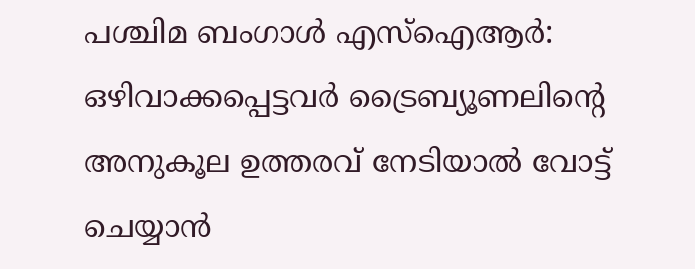പശ്ചിമ ബംഗാള്‍ എസ്‌ഐആര്‍: ഒഴിവാക്കപ്പെട്ടവര്‍ ട്രൈബ്യൂണലിന്റെ അനുകൂല ഉത്തരവ് നേടിയാല്‍ വോട്ട് ചെയ്യാന്‍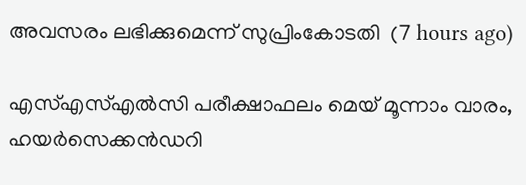അവസരം ലഭിക്കുമെന്ന് സുപ്രിംകോടതി  (7 hours ago)

എസ്എസ്എല്‍സി പരീക്ഷാഫലം മെയ് മൂന്നാം വാരം, ഹയര്‍സെക്കന്‍ഡറി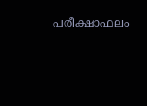പരീക്ഷാഫലം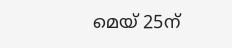മെയ് 25ന്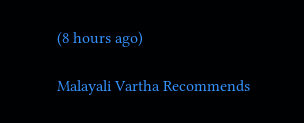(8 hours ago)

Malayali Vartha Recommends